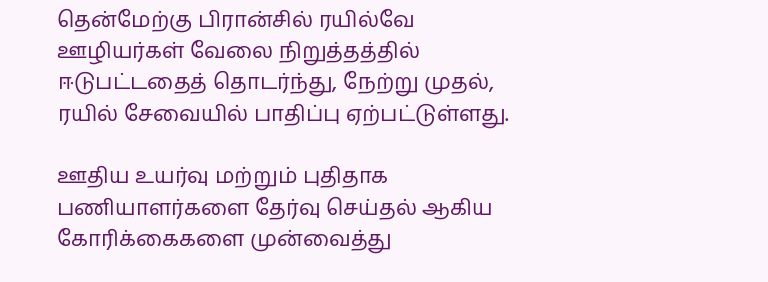தென்மேற்கு பிரான்சில் ரயில்வே ஊழியர்கள் வேலை நிறுத்தத்தில் ஈடுபட்டதைத் தொடர்ந்து, நேற்று முதல், ரயில் சேவையில் பாதிப்பு ஏற்பட்டுள்ளது.

ஊதிய உயர்வு மற்றும் புதிதாக பணியாளர்களை தேர்வு செய்தல் ஆகிய கோரிக்கைகளை முன்வைத்து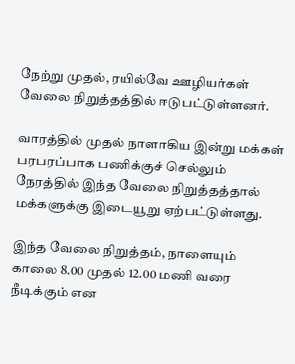நேற்று முதல், ரயில்வே ஊழியர்கள் வேலை நிறுத்தத்தில் ஈடுபட்டுள்ளனர்.

வாரத்தில் முதல் நாளாகிய இன்று மக்கள் பரபரப்பாக பணிக்குச் செல்லும் நேரத்தில் இந்த வேலை நிறுத்தத்தால் மக்களுக்கு இடையூறு ஏற்பட்டுள்ளது.

இந்த வேலை நிறுத்தம், நாளையும் காலை 8.00 முதல் 12.00 மணி வரை நீடிக்கும் என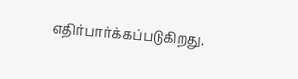எதிர்பார்க்கப்படுகிறது.